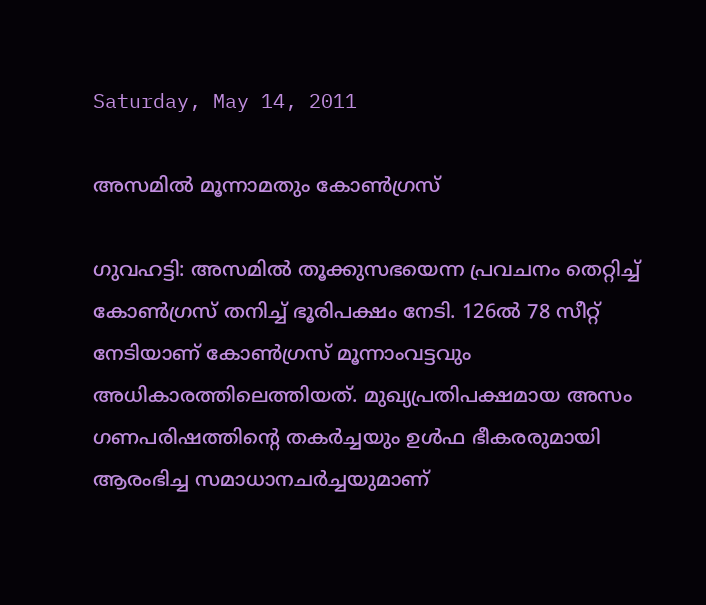Saturday, May 14, 2011

അസമില്‍ മൂന്നാമതും കോണ്‍ഗ്രസ്

ഗുവഹട്ടി: അസമില്‍ തൂക്കുസഭയെന്ന പ്രവചനം തെറ്റിച്ച് കോണ്‍ഗ്രസ് തനിച്ച് ഭൂരിപക്ഷം നേടി. 126ല്‍ 78 സീറ്റ് നേടിയാണ് കോണ്‍ഗ്രസ് മൂന്നാംവട്ടവും അധികാരത്തിലെത്തിയത്. മുഖ്യപ്രതിപക്ഷമായ അസം ഗണപരിഷത്തിന്റെ തകര്‍ച്ചയും ഉള്‍ഫ ഭീകരരുമായി ആരംഭിച്ച സമാധാനചര്‍ച്ചയുമാണ്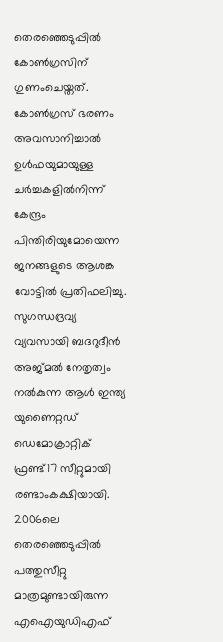തെരഞ്ഞെടുപ്പില്‍ കോണ്‍ഗ്രസിന് ഗുണംചെയ്തത്. കോണ്‍ഗ്രസ് ഭരണം അവസാനിച്ചാല്‍ ഉള്‍ഫയുമായുള്ള ചര്‍ച്ചകളില്‍നിന്ന് കേന്ദ്രം പിന്തിരിയുമോയെന്ന ജനങ്ങളുടെ ആശങ്ക വോട്ടില്‍ പ്രതിഫലിച്ചു. സുഗന്ധദ്രവ്യ വ്യവസായി ബദറുദീന്‍ അജ്മല്‍ നേതൃത്വം നല്‍കുന്ന ആള്‍ ഇന്ത്യ യുണൈറ്റഡ് ഡെമോക്രാറ്റിക് ഫ്രണ്ട്17 സീറ്റുമായി രണ്ടാംകക്ഷിയായി. 2006ലെ തെരഞ്ഞെടുപ്പില്‍ പത്തുസീറ്റു മാത്രമുണ്ടായിരുന്ന എഐയുഡിഎഫ്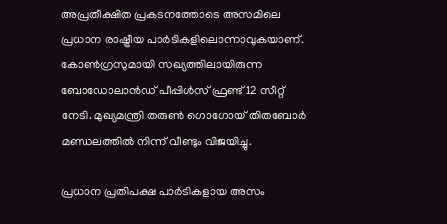അപ്രതീക്ഷിത പ്രകടനത്തോടെ അസമിലെ പ്രധാന രാഷ്ട്രീയ പാര്‍ടികളിലൊന്നാവുകയാണ്. കോണ്‍ഗ്രസുമായി സഖ്യത്തിലായിരുന്ന ബോഡോലാന്‍ഡ് പീപ്പിള്‍സ് ഫ്രണ്ട് 12 സീറ്റ് നേടി. മുഖ്യമന്ത്രി തരുണ്‍ ഗൊഗോയ് തിതബോര്‍ മണ്ഡലത്തില്‍ നിന്ന് വീണ്ടും വിജയിച്ചു.

പ്രധാന പ്രതിപക്ഷ പാര്‍ടികളായ അസം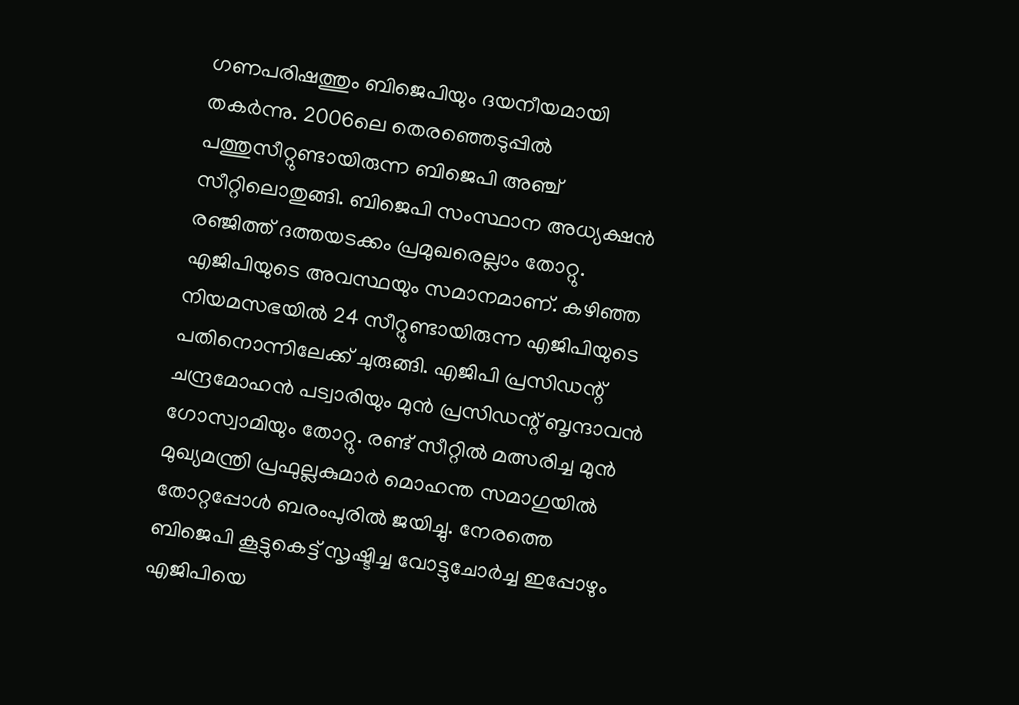ഗണപരിഷത്തും ബിജെപിയും ദയനീയമായി തകര്‍ന്നു. 2006ലെ തെരഞ്ഞെടുപ്പില്‍ പത്തുസീറ്റുണ്ടായിരുന്ന ബിജെപി അഞ്ച് സീറ്റിലൊതുങ്ങി. ബിജെപി സംസ്ഥാന അധ്യക്ഷന്‍ രഞ്ജിത്ത് ദത്തയടക്കം പ്രമുഖരെല്ലാം തോറ്റു. എജിപിയുടെ അവസ്ഥയും സമാനമാണ്. കഴിഞ്ഞ നിയമസഭയില്‍ 24 സീറ്റുണ്ടായിരുന്ന എജിപിയുടെ പതിനൊന്നിലേക്ക് ചുരുങ്ങി. എജിപി പ്രസിഡന്റ് ചന്ദ്രമോഹന്‍ പട്വാരിയും മുന്‍ പ്രസിഡന്റ് ബൃന്ദാവന്‍ ഗോസ്വാമിയും തോറ്റു. രണ്ട് സീറ്റില്‍ മത്സരിച്ച മുന്‍ മുഖ്യമന്ത്രി പ്രഫുല്ലകുമാര്‍ മൊഹന്ത സമാഗുയില്‍ തോറ്റപ്പോള്‍ ബരംപുരില്‍ ജയിച്ചു. നേരത്തെ ബിജെപി കൂട്ടുകെട്ട് സൃഷ്ടിച്ച വോട്ടുചോര്‍ച്ച ഇപ്പോഴും എജിപിയെ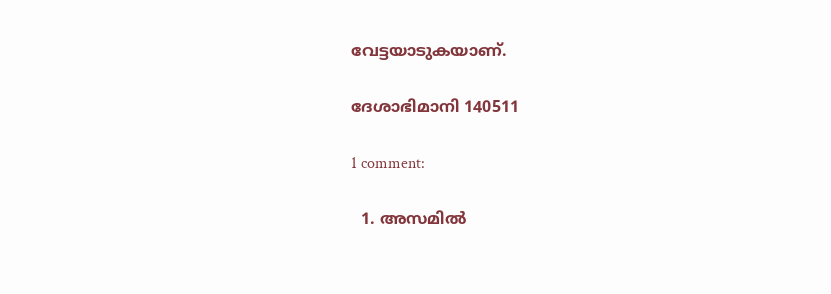വേട്ടയാടുകയാണ്.

ദേശാഭിമാനി 140511

1 comment:

  1. അസമില്‍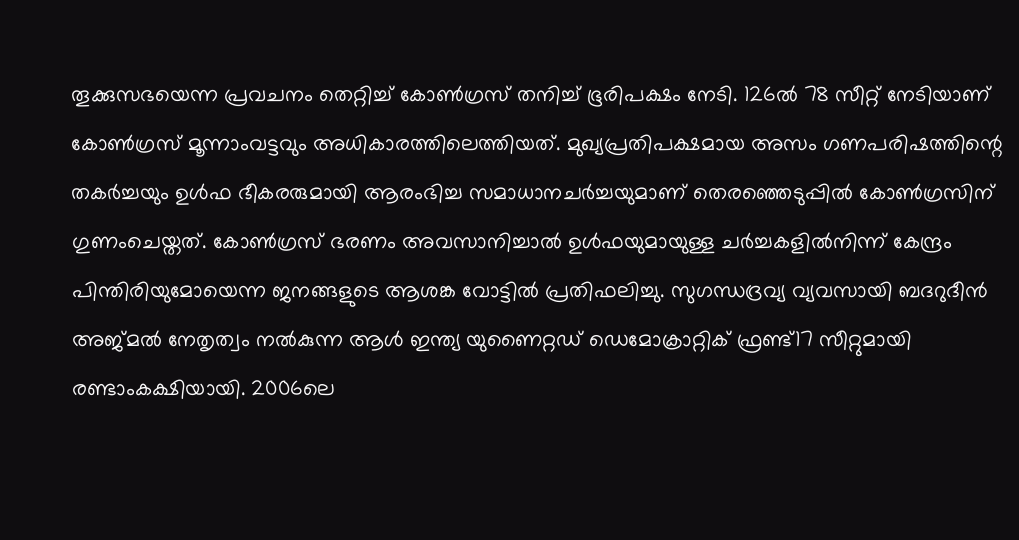തൂക്കുസഭയെന്ന പ്രവചനം തെറ്റിച്ച് കോണ്‍ഗ്രസ് തനിച്ച് ഭൂരിപക്ഷം നേടി. 126ല്‍ 78 സീറ്റ് നേടിയാണ് കോണ്‍ഗ്രസ് മൂന്നാംവട്ടവും അധികാരത്തിലെത്തിയത്. മുഖ്യപ്രതിപക്ഷമായ അസം ഗണപരിഷത്തിന്റെ തകര്‍ച്ചയും ഉള്‍ഫ ഭീകരരുമായി ആരംഭിച്ച സമാധാനചര്‍ച്ചയുമാണ് തെരഞ്ഞെടുപ്പില്‍ കോണ്‍ഗ്രസിന് ഗുണംചെയ്തത്. കോണ്‍ഗ്രസ് ഭരണം അവസാനിച്ചാല്‍ ഉള്‍ഫയുമായുള്ള ചര്‍ച്ചകളില്‍നിന്ന് കേന്ദ്രം പിന്തിരിയുമോയെന്ന ജനങ്ങളുടെ ആശങ്ക വോട്ടില്‍ പ്രതിഫലിച്ചു. സുഗന്ധദ്രവ്യ വ്യവസായി ബദറുദീന്‍ അജ്മല്‍ നേതൃത്വം നല്‍കുന്ന ആള്‍ ഇന്ത്യ യുണൈറ്റഡ് ഡെമോക്രാറ്റിക് ഫ്രണ്ട്17 സീറ്റുമായി രണ്ടാംകക്ഷിയായി. 2006ലെ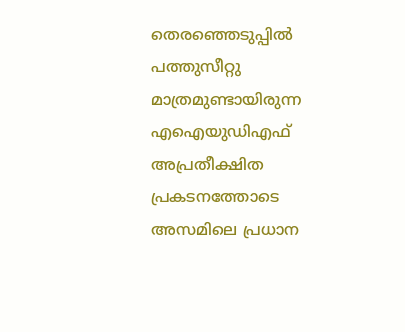തെരഞ്ഞെടുപ്പില്‍ പത്തുസീറ്റു മാത്രമുണ്ടായിരുന്ന എഐയുഡിഎഫ് അപ്രതീക്ഷിത പ്രകടനത്തോടെ അസമിലെ പ്രധാന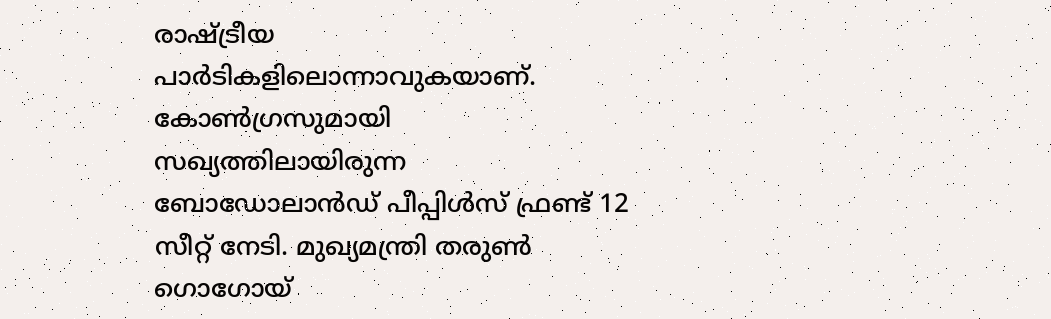രാഷ്ട്രീയ പാര്‍ടികളിലൊന്നാവുകയാണ്. കോണ്‍ഗ്രസുമായി സഖ്യത്തിലായിരുന്ന ബോഡോലാന്‍ഡ് പീപ്പിള്‍സ് ഫ്രണ്ട് 12 സീറ്റ് നേടി. മുഖ്യമന്ത്രി തരുണ്‍ ഗൊഗോയ്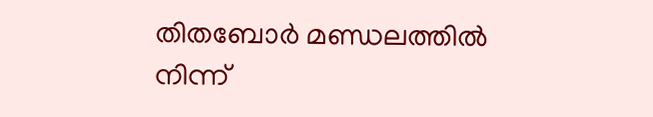തിതബോര്‍ മണ്ഡലത്തില്‍ നിന്ന്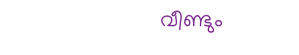വീണ്ടും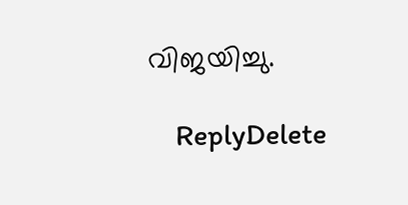വിജയിച്ചു.

    ReplyDelete